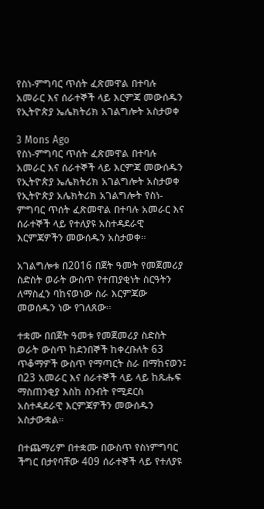የስነ-ምግባር ጥሰት ፈጽመዋል በተባሉ አመራር እና ሰራተኞች ላይ እርምጃ መውሰዱን የኢትዮጵያ ኤሌክትሪክ አገልግሎት አስታወቀ

3 Mons Ago
የስነ-ምግባር ጥሰት ፈጽመዋል በተባሉ አመራር እና ሰራተኞች ላይ እርምጃ መውሰዱን የኢትዮጵያ ኤሌክትሪክ አገልግሎት አስታወቀ
የኢትዮጵያ አሌክትሪክ አገልግሎት የስነ-ምግባር ጥሰት ፈጽመዋል በተባሉ አመራር እና ሰራተኞች ላይ የተለያዩ አስተዳደራዊ እርምጃዎችን መውሰዱን አስታወቀ።

አገልግሎቱ በ2016 በጀት ዓመት የመጀመሪያ ስድስት ወራት ውስጥ የተጠያቂነት ስርዓትን ለማስፈን ባከናወነው ስራ እርምጃው መወሰዱን ነው የገለጸው።

ተቋሙ በበጀት ዓመቱ የመጀመሪያ ስድስት ወራት ውስጥ ከደንበኞች ከቀረቡለት 63 ጥቆማዎች ውስጥ የማጣርት ስራ በማከናወን፤ በ23 አመራር እና ሰራተኞች ላይ ላይ ከጹሑፍ ማስጠንቂያ እስከ ስንብት የሚደርስ አስተዳደራዊ እርምጃዎችን መውሰዱን አስታውቋል።

በተጨማሪም በተቋሙ በውስጥ የስነምግባር ችግር በታየባቸው 409 ሰራተኞች ላይ የተለያዩ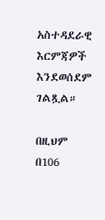አስተዳደራዊ እርምጃዎች እንደወሰደም ገልጿል።

በዚህም በ106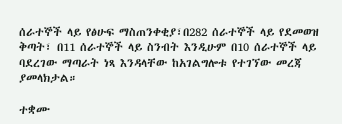ሰራተኞች ላይ የፅሁፍ ማስጠንቀቂያ፣በ282 ሰራተኞች ላይ የደመወዝ ቅጣት፣ በ11 ሰራተኞች ላይ ስንብት እንዲሁም በ10 ሰራተኞች ላይ ባደረገው ማጣራት ነጻ እንዳላቸው ከአገልግሎቱ የተገኘው መረጃ ያመላክታል።

ተቋሙ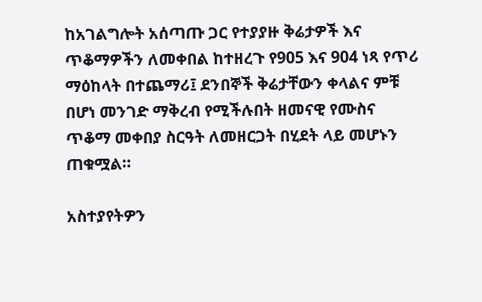ከአገልግሎት አሰጣጡ ጋር የተያያዙ ቅሬታዎች እና ጥቆማዎችን ለመቀበል ከተዘረጉ የ905 እና 904 ነጻ የጥሪ ማዕከላት በተጨማሪ፤ ደንበኞች ቅሬታቸውን ቀላልና ምቹ በሆነ መንገድ ማቅረብ የሚችሉበት ዘመናዊ የሙስና ጥቆማ መቀበያ ስርዓት ለመዘርጋት በሂደት ላይ መሆኑን ጠቁሟል።

አስተያየትዎን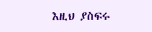እዚህ ያስፍሩ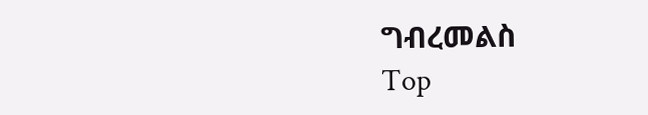ግብረመልስ
Top